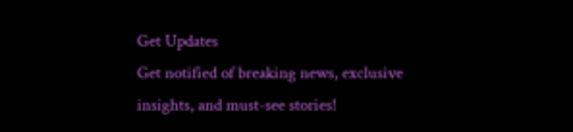Get Updates
Get notified of breaking news, exclusive insights, and must-see stories!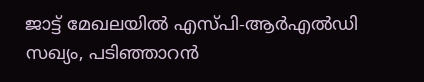ജാട്ട് മേഖലയിൽ എസ്പി-ആർഎൽഡി സഖ്യം, പടിഞ്ഞാറൻ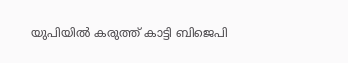യുപിയിൽ കരുത്ത് കാട്ടി ബിജെപി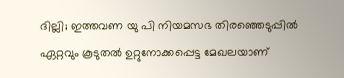ദില്ലി; ഇത്തവണ യു പി നിയമസഭ തിരഞ്ഞെടുപ്പിൽ ഏറ്റവും കൂടുതൽ ഉറ്റുനോക്കപ്പെട്ട മേഖലയാണ്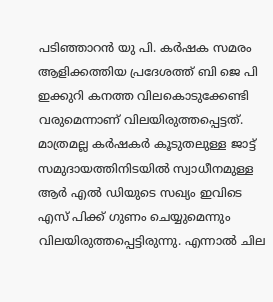പടിഞ്ഞാറൻ യു പി. കർഷക സമരം ആളിക്കത്തിയ പ്രദേശത്ത് ബി ജെ പി ഇക്കുറി കനത്ത വിലകൊടുക്കേണ്ടി വരുമെന്നാണ് വിലയിരുത്തപ്പെട്ടത്. മാത്രമല്ല കർഷകർ കൂടുതലുള്ള ജാട്ട് സമുദായത്തിനിടയിൽ സ്വാധീനമുള്ള ആർ എൽ ഡിയുടെ സഖ്യം ഇവിടെ എസ് പിക്ക് ഗുണം ചെയ്യുമെന്നും വിലയിരുത്തപ്പെട്ടിരുന്നു. എന്നാൽ ചില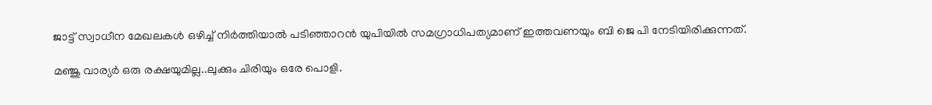ജാട്ട് സ്വാധീന മേഖലകൾ ഒഴിച്ച് നിർത്തിയാൽ പടിഞ്ഞാറൻ യുപിയിൽ സമഗ്രാധിപത്യമാണ് ഇത്തവണയും ബി ജെ പി നേടിയിരിക്കുന്നത്.

മഞ്ജു വാര്യർ ഒരു രക്ഷയുമില്ല..ലുക്കും ചിരിയും ഒരേ പൊളി.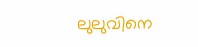ലുലുവിനെ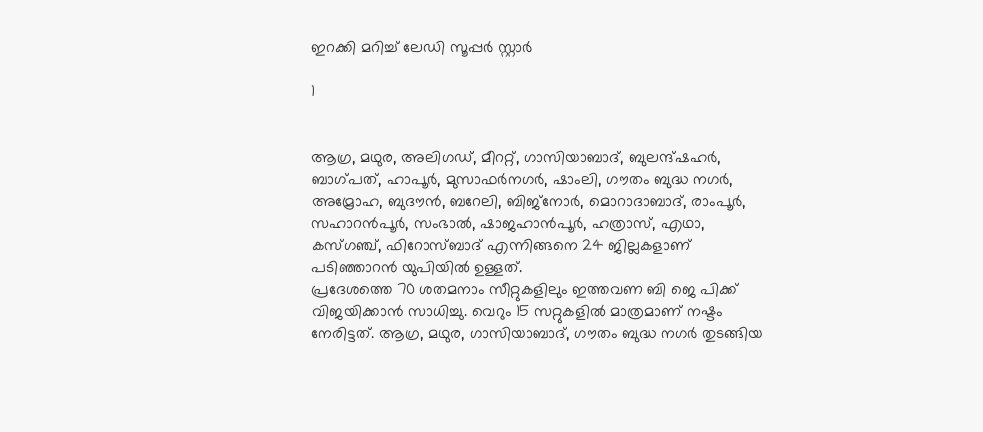ഇറക്കി മറിച്ച് ലേഡി സൂപ്പർ സ്റ്റാർ

1


ആഗ്ര, മഥുര, അലിഗഡ്, മീററ്റ്, ഗാസിയാബാദ്, ബുലന്ദ്ഷഹർ, ബാഗ്പത്, ഹാപൂർ, മുസാഫർനഗർ, ഷാംലി, ഗൗതം ബുദ്ധ നഗർ, അമ്രോഹ, ബുദൗൻ, ബറേലി, ബിജ്‌നോർ, മൊറാദാബാദ്, രാംപൂർ, സഹാറൻപൂർ, സംഭാൽ, ഷാജഹാൻപൂർ, ഹത്രാസ്, എഥാ, കസ്ഗഞ്ച്, ഫിറോസ്ബാദ് എന്നിങ്ങനെ 24 ജില്ലകളാണ് പടിഞ്ഞാറൻ യുപിയിൽ ഉള്ളത്.
പ്രദേശത്തെ 70 ശതമനാം സീറ്റുകളിലും ഇത്തവണ ബി ജെ പിക്ക് വിജയിക്കാൻ സാധിച്ചു. വെറും 15 സറ്റുകളിൽ മാത്രമാണ് നഷ്ടം നേരിട്ടത്. ആഗ്ര, മഥുര, ഗാസിയാബാദ്, ഗൗതം ബുദ്ധ നഗർ തുടങ്ങിയ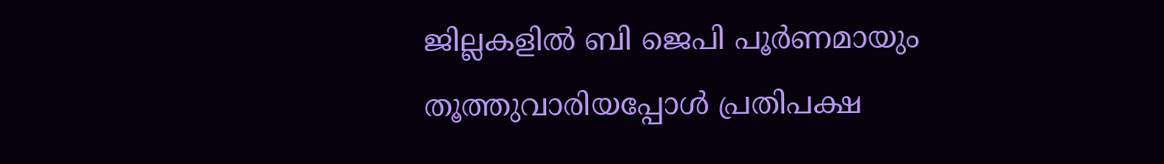ജില്ലകളിൽ ബി ജെപി പൂർണമായും തൂത്തുവാരിയപ്പോൾ പ്രതിപക്ഷ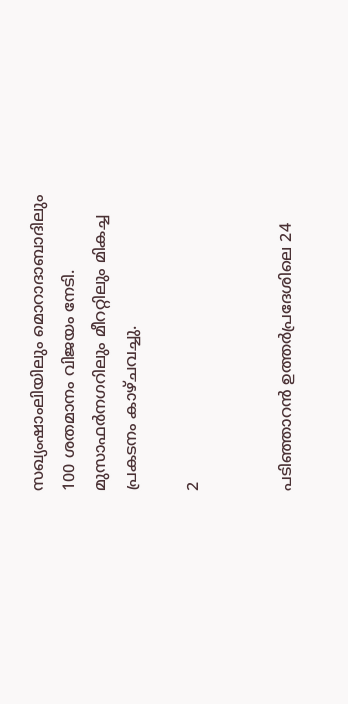സഖ്യംഷാംലിയിലും മൊറാദാബാദിലും 100 ശതമാനം വിജയം നേടി. മുസാഫർനഗറിലും മീററ്റിലും മികച്ച പ്രകടനം കാഴ്ചവച്ചു.

2


പടിഞ്ഞാറൻ ഉത്തർപ്രദേശിലെ 24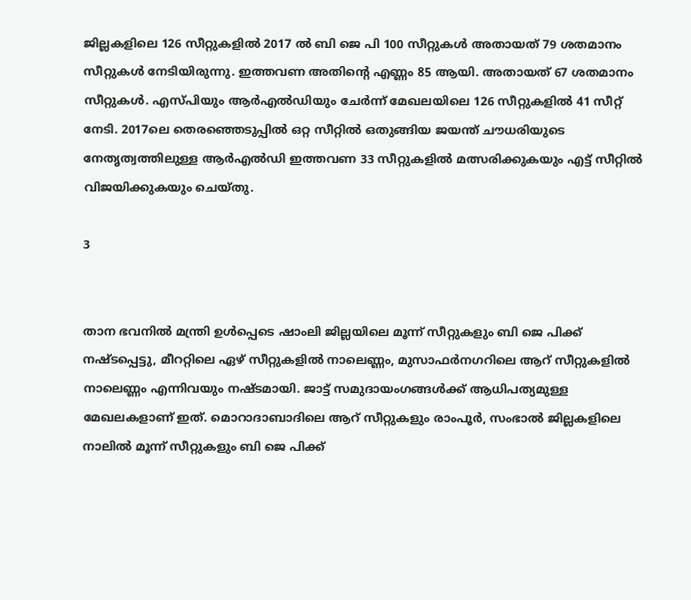ജില്ലകളിലെ 126 സീറ്റുകളിൽ 2017 ൽ ബി ജെ പി 100 സീറ്റുകൾ അതായത് 79 ശതമാനം സീറ്റുകൾ നേടിയിരുന്നു. ഇത്തവണ അതിന്റെ എണ്ണം 85 ആയി. അതായത് 67 ശതമാനം സീറ്റുകൾ. എസ്പിയും ആർഎൽഡിയും ചേർന്ന് മേഖലയിലെ 126 സീറ്റുകളിൽ 41 സീറ്റ് നേടി. 2017ലെ തെരഞ്ഞെടുപ്പിൽ ഒറ്റ സീറ്റിൽ ഒതുങ്ങിയ ജയന്ത് ചൗധരിയുടെ നേതൃത്വത്തിലുള്ള ആർഎൽഡി ഇത്തവണ 33 സീറ്റുകളിൽ മത്സരിക്കുകയും എട്ട് സീറ്റിൽ വിജയിക്കുകയും ചെയ്തു.

3


താന ഭവനിൽ മന്ത്രി ഉൾപ്പെടെ ഷാംലി ജില്ലയിലെ മൂന്ന് സീറ്റുകളും ബി ജെ പിക്ക് നഷ്ടപ്പെട്ടു, മീററ്റിലെ ഏഴ് സീറ്റുകളിൽ നാലെണ്ണം, മുസാഫർനഗറിലെ ആറ് സീറ്റുകളിൽ നാലെണ്ണം എന്നിവയും നഷ്ടമായി. ജാട്ട് സമുദായംഗങ്ങൾക്ക് ആധിപത്യമുള്ള മേഖലകളാണ് ഇത്. മൊറാദാബാദിലെ ആറ് സീറ്റുകളും രാംപൂർ, സംഭാൽ ജില്ലകളിലെ നാലിൽ മൂന്ന് സീറ്റുകളും ബി ജെ പിക്ക്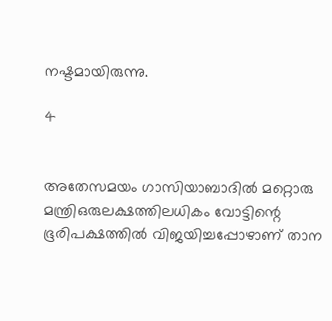നഷ്ടമായിരുന്നു.

4


അതേസമയം ഗാസിയാബാദിൽ മറ്റൊരു മന്ത്രിഒരുലക്ഷത്തിലധികം വോട്ടിന്റെ ഭൂരിപക്ഷത്തിൽ വിജയിച്ചപ്പോഴാണ് താന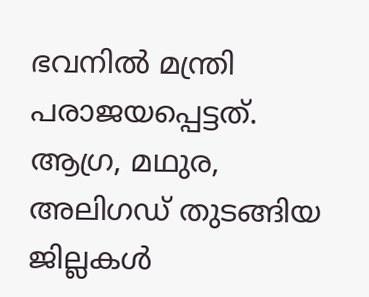ഭവനിൽ മന്ത്രി പരാജയപ്പെട്ടത്. ആഗ്ര, മഥുര, അലിഗഡ് തുടങ്ങിയ ജില്ലകൾ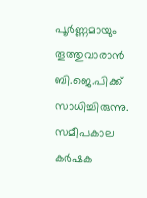പൂർണ്ണമായും തൂത്തുവാരാൻ ബി.ജെ.പിക്ക് സാധിച്ചിരുന്നു. സമീപകാല കർഷക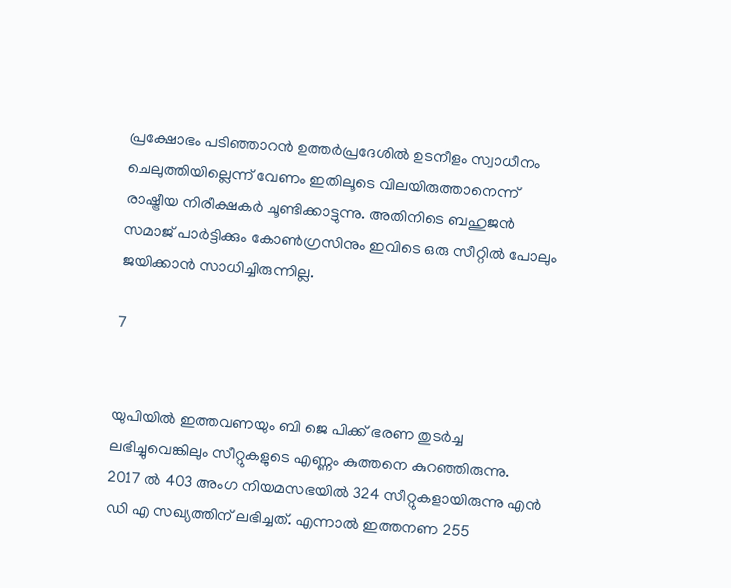പ്രക്ഷോഭം പടിഞ്ഞാറൻ ഉത്തർപ്രദേശിൽ ഉടനീളം സ്വാധീനം ചെലുത്തിയില്ലെന്ന് വേണം ഇതിലൂടെ വിലയിരുത്താനെന്ന് രാഷ്ട്രീയ നിരീക്ഷകർ ചൂണ്ടിക്കാട്ടുന്നു. അതിനിടെ ബഹുജൻ സമാജ് പാർട്ടിക്കും കോൺഗ്രസിനും ഇവിടെ ഒരു സീറ്റിൽ പോലും ജയിക്കാൻ സാധിച്ചിരുന്നില്ല.

7


യുപിയിൽ ഇത്തവണയും ബി ജെ പിക്ക് ഭരണ തുടർച്ച ലഭിച്ചുവെങ്കിലും സീറ്റുകളുടെ എണ്ണം കുത്തനെ കുറഞ്ഞിരുന്നു. 2017 ൽ 403 അംഗ നിയമസഭയിൽ 324 സീറ്റുകളായിരുന്നു എൻ ഡി എ സഖ്യത്തിന് ലഭിച്ചത്. എന്നാൽ ഇത്തനണ 255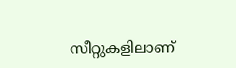സീറ്റുകളിലാണ്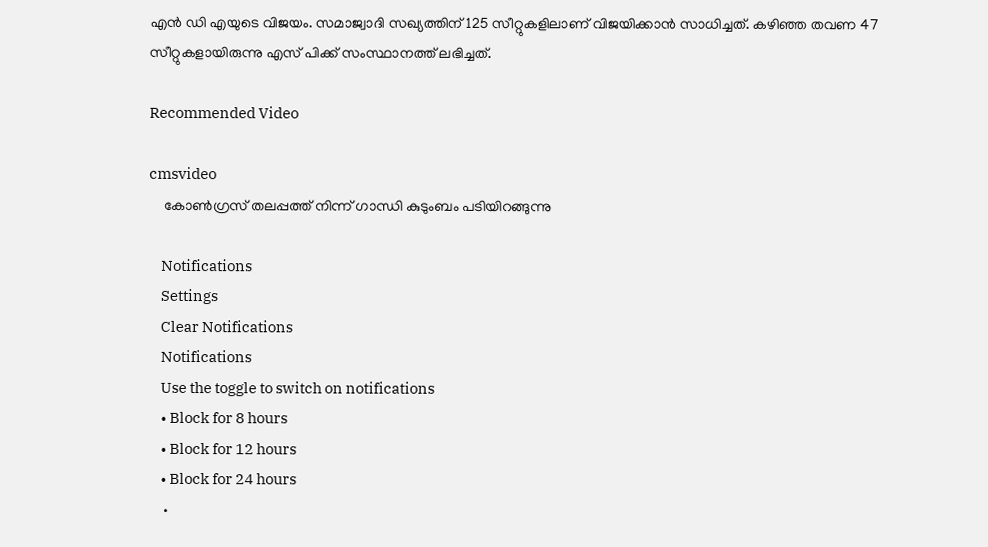എൻ ഡി എയുടെ വിജയം. സമാജ്വാദി സഖ്യത്തിന് 125 സീറ്റുകളിലാണ് വിജയിക്കാൻ സാധിച്ചത്. കഴിഞ്ഞ തവണ 47 സീറ്റുകളായിരുന്നു എസ് പിക്ക് സംസ്ഥാനത്ത് ലഭിച്ചത്.

Recommended Video

cmsvideo
    കോണ്‍ഗ്രസ് തലപ്പത്ത് നിന്ന് ഗാന്ധി കുടുംബം പടിയിറങ്ങുന്നു

    Notifications
    Settings
    Clear Notifications
    Notifications
    Use the toggle to switch on notifications
    • Block for 8 hours
    • Block for 12 hours
    • Block for 24 hours
    •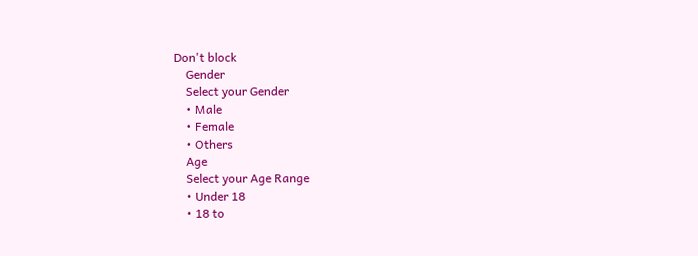Don't block
    Gender
    Select your Gender
    • Male
    • Female
    • Others
    Age
    Select your Age Range
    • Under 18
    • 18 to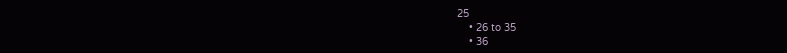25
    • 26 to 35
    • 36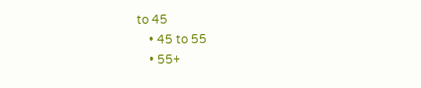to 45
    • 45 to 55
    • 55+